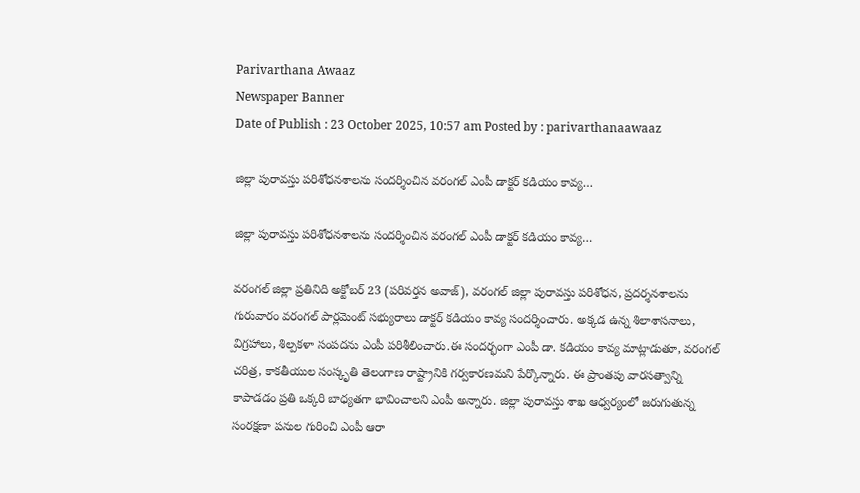Parivarthana Awaaz
Newspaper Banner
Date of Publish : 23 October 2025, 10:57 am Posted by : parivarthanaawaaz

జిల్లా పురావస్తు పరిశోధనశాలను సందర్శించిన వరంగల్ ఎంపీ డాక్టర్ కడియం కావ్య…

జిల్లా పురావస్తు పరిశోధనశాలను సందర్శించిన వరంగల్ ఎంపీ డాక్టర్ కడియం కావ్య…

వరంగల్ జిల్లా ప్రతినిది అక్టోబర్ 23 (పరివర్తన అవాజ్), వరంగల్ జిల్లా పురావస్తు పరిశోధన, ప్రదర్శనశాలను గురువారం వరంగల్ పార్లమెంట్ సభ్యురాలు డాక్టర్ కడియం కావ్య సందర్శించారు. అక్కడ ఉన్న శిలాశాసనాలు, విగ్రహాలు, శిల్పకళా సంపదను ఎంపీ పరిశీలించారు.ఈ సందర్భంగా ఎంపీ డా. కడియం కావ్య మాట్లాడుతూ, వరంగల్ చరిత్ర, కాకతీయుల సంస్కృతి తెలంగాణ రాష్ట్రానికి గర్వకారణమని పేర్కొన్నారు. ఈ ప్రాంతపు వారసత్వాన్ని కాపాడడం ప్రతి ఒక్కరి బాధ్యతగా భావించాలని ఎంపీ అన్నారు. జిల్లా పురావస్తు శాఖ ఆధ్వర్యంలో జరుగుతున్న సంరక్షణా పనుల గురించి ఎంపీ ఆరా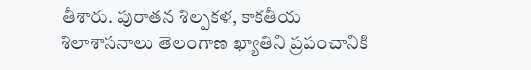తీశారు. పురాతన శిల్పకళ, కాకతీయ శిలాశాసనాలు తెలంగాణ ఖ్యాతిని ప్రపంచానికి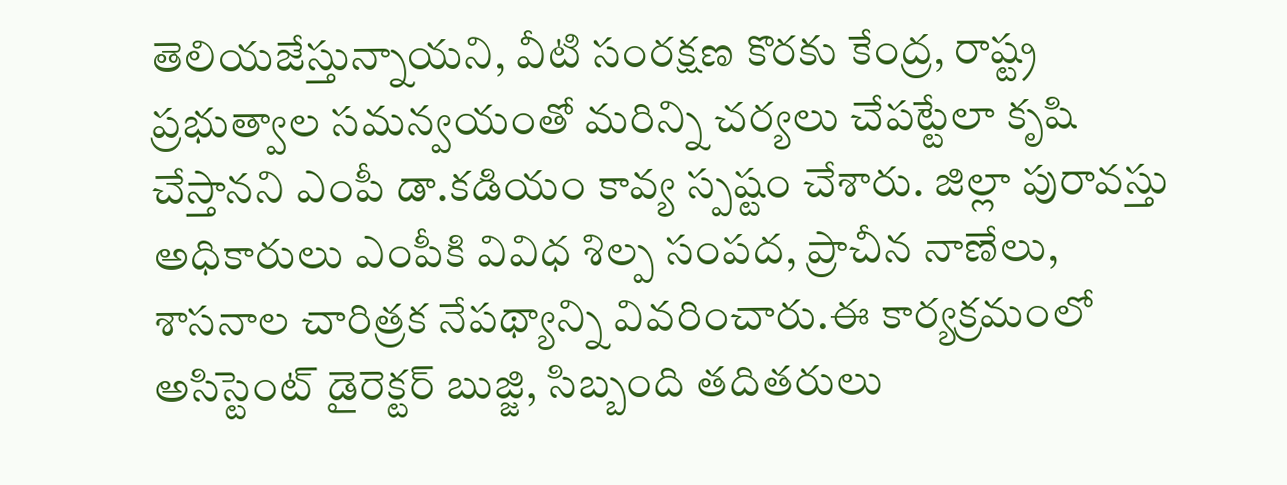తెలియజేస్తున్నాయని, వీటి సంరక్షణ కొరకు కేంద్ర, రాష్ట్ర ప్రభుత్వాల సమన్వయంతో మరిన్ని చర్యలు చేపట్టేలా కృషి చేస్తానని ఎంపీ డా.కడియం కావ్య స్పష్టం చేశారు. జిల్లా పురావస్తు అధికారులు ఎంపీకి వివిధ శిల్ప సంపద, ప్రాచీన నాణేలు, శాసనాల చారిత్రక నేపథ్యాన్ని వివరించారు.ఈ కార్యక్రమంలో అసిస్టెంట్ డైరెక్టర్ బుజ్జి, సిబ్బంది తదితరులు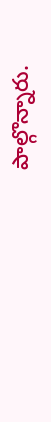పాల్గొన్నారు.